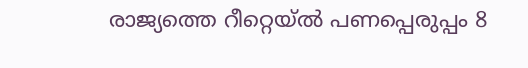രാജ്യത്തെ റീറ്റെയ്ൽ പണപ്പെരുപ്പം 8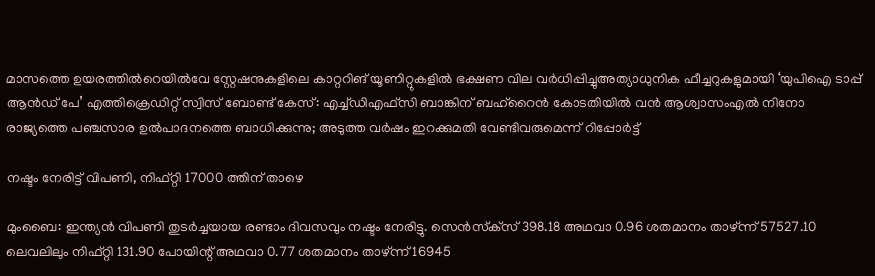മാസത്തെ ഉയരത്തിൽറെയിൽവേ സ്റ്റേഷനുകളിലെ കാറ്ററിങ് യൂണിറ്റുകളിൽ ഭക്ഷണ വില വർധിപ്പിച്ചുഅത്യാധുനിക ഫീച്ചറുകളുമായി ‘യുപിഐ ടാപ്പ് ആൻഡ് പേ’ എത്തിക്രെഡിറ്റ് സ്വിസ് ബോണ്ട് കേസ്: എച്ച്ഡിഎഫ്സി ബാങ്കിന് ബഹ്‌റൈൻ കോടതിയിൽ വൻ ആശ്വാസംഎൽ നിനോ രാജ്യത്തെ പഞ്ചസാര ഉൽപാദനത്തെ ബാധിക്കുന്നു; അടുത്ത വർഷം ഇറക്കുമതി വേണ്ടിവരുമെന്ന് റിപ്പോർട്ട്

നഷ്ടം നേരിട്ട് വിപണി, നിഫ്റ്റി 17000 ത്തിന് താഴെ

മുംബൈ: ഇന്ത്യന്‍ വിപണി തുടര്‍ച്ചയായ രണ്ടാം ദിവസവും നഷ്ടം നേരിട്ടു. സെന്‍സ്‌ക്‌സ് 398.18 അഥവാ 0.96 ശതമാനം താഴ്ന്ന് 57527.10 ലെവലിലും നിഫ്റ്റി 131.90 പോയിന്റ് അഥവാ 0.77 ശതമാനം താഴ്ന്ന് 16945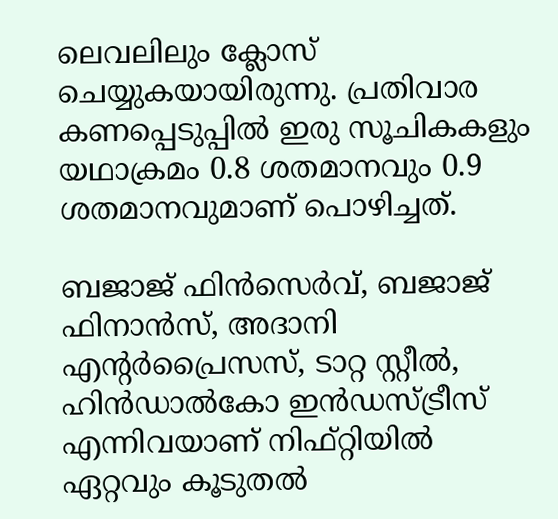ലെവലിലും ക്ലോസ് ചെയ്യുകയായിരുന്നു. പ്രതിവാര കണപ്പെടുപ്പില്‍ ഇരു സൂചികകളും യഥാക്രമം 0.8 ശതമാനവും 0.9 ശതമാനവുമാണ് പൊഴിച്ചത്.

ബജാജ് ഫിന്‍സെര്‍വ്, ബജാജ് ഫിനാന്‍സ്, അദാനി എന്റര്‍പ്രൈസസ്, ടാറ്റ സ്റ്റീല്‍, ഹിന്‍ഡാല്‍കോ ഇന്‍ഡസ്ട്രീസ് എന്നിവയാണ് നിഫ്റ്റിയില്‍ ഏറ്റവും കൂടുതല്‍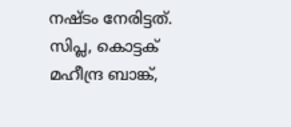നഷ്ടം നേരിട്ടത്. സിപ്ല, കൊട്ടക് മഹീന്ദ്ര ബാങ്ക്,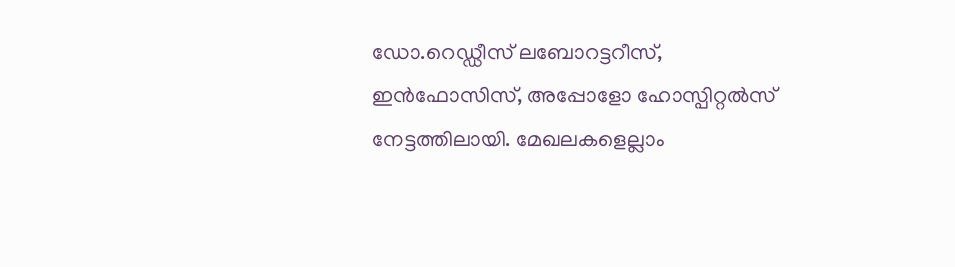ഡോ.റെഡ്ഡീസ് ലബോറട്ടറീസ്, ഇന്‍ഫോസിസ്, അപ്പോളോ ഹോസ്പിറ്റല്‍സ് നേട്ടത്തിലായി. മേഖലകളെല്ലാം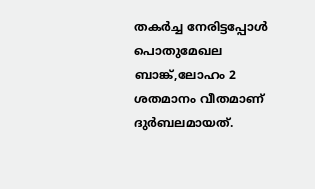തകര്‍ച്ച നേരിട്ടപ്പോള്‍ പൊതുമേഖല ബാങ്ക്,ലോഹം 2 ശതമാനം വീതമാണ് ദുര്‍ബലമായത്.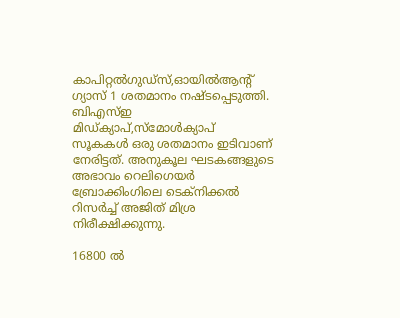കാപിറ്റല്‍ഗുഡ്‌സ്,ഓയില്‍ആന്റ് ഗ്യാസ് 1 ശതമാനം നഷ്ടപ്പെടുത്തി. ബിഎസ്ഇ മിഡ്ക്യാപ്,സ്‌മോള്‍ക്യാപ് സൂകകള്‍ ഒരു ശതമാനം ഇടിവാണ് നേരിട്ടത്. അനുകൂല ഘടകങ്ങളുടെ അഭാവം റെലിഗെയര്‍ ബ്രോക്കിംഗിലെ ടെക്‌നിക്കല്‍ റിസര്‍ച്ച് അജിത് മിശ്ര നിരീക്ഷിക്കുന്നു.

16800 ല്‍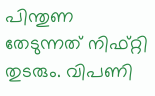പിന്തുണ തേടുന്നത് നിഫ്റ്റി തുടരും. വിപണി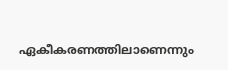ഏകീകരണത്തിലാണെന്നും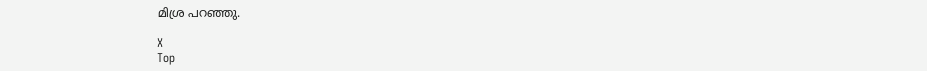മിശ്ര പറഞ്ഞു.

X
Top